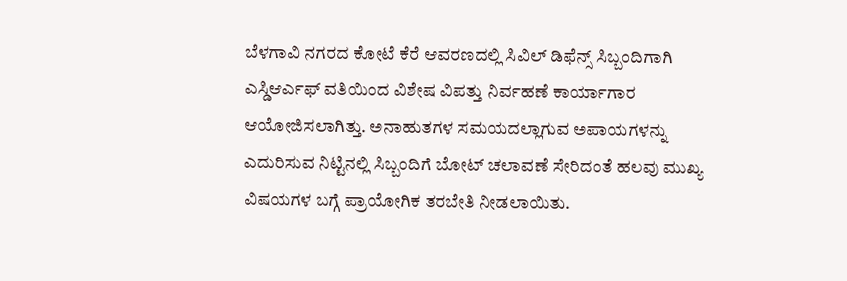ಬೆಳಗಾವಿ ನಗರದ ಕೋಟೆ ಕೆರೆ ಆವರಣದಲ್ಲಿ ಸಿವಿಲ್ ಡಿಫೆನ್ಸ್ ಸಿಬ್ಬಂದಿಗಾಗಿ ಎಸ್ಡಿಆರ್ಎಫ್ ವತಿಯಿಂದ ವಿಶೇಷ ವಿಪತ್ತು ನಿರ್ವಹಣೆ ಕಾರ್ಯಾಗಾರ ಆಯೋಜಿಸಲಾಗಿತ್ತು. ಅನಾಹುತಗಳ ಸಮಯದಲ್ಲಾಗುವ ಅಪಾಯಗಳನ್ನು ಎದುರಿಸುವ ನಿಟ್ಟಿನಲ್ಲಿ ಸಿಬ್ಬಂದಿಗೆ ಬೋಟ್ ಚಲಾವಣೆ ಸೇರಿದಂತೆ ಹಲವು ಮುಖ್ಯ ವಿಷಯಗಳ ಬಗ್ಗೆ ಪ್ರಾಯೋಗಿಕ ತರಬೇತಿ ನೀಡಲಾಯಿತು.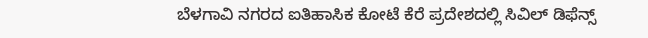ಬೆಳಗಾವಿ ನಗರದ ಐತಿಹಾಸಿಕ ಕೋಟೆ ಕೆರೆ ಪ್ರದೇಶದಲ್ಲಿ ಸಿವಿಲ್ ಡಿಫೆನ್ಸ್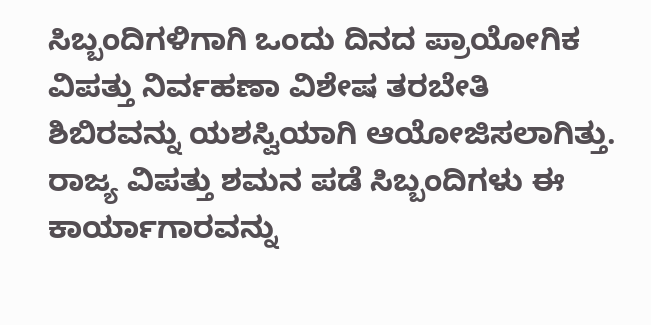ಸಿಬ್ಬಂದಿಗಳಿಗಾಗಿ ಒಂದು ದಿನದ ಪ್ರಾಯೋಗಿಕ ವಿಪತ್ತು ನಿರ್ವಹಣಾ ವಿಶೇಷ ತರಬೇತಿ ಶಿಬಿರವನ್ನು ಯಶಸ್ವಿಯಾಗಿ ಆಯೋಜಿಸಲಾಗಿತ್ತು. ರಾಜ್ಯ ವಿಪತ್ತು ಶಮನ ಪಡೆ ಸಿಬ್ಬಂದಿಗಳು ಈ ಕಾರ್ಯಾಗಾರವನ್ನು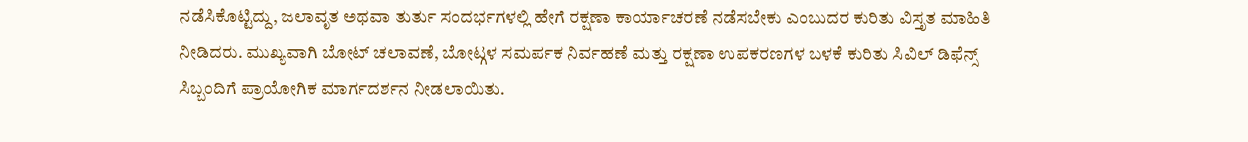ನಡೆಸಿಕೊಟ್ಟಿದ್ದು, ಜಲಾವೃತ ಅಥವಾ ತುರ್ತು ಸಂದರ್ಭಗಳಲ್ಲಿ ಹೇಗೆ ರಕ್ಷಣಾ ಕಾರ್ಯಾಚರಣೆ ನಡೆಸಬೇಕು ಎಂಬುದರ ಕುರಿತು ವಿಸ್ತೃತ ಮಾಹಿತಿ ನೀಡಿದರು. ಮುಖ್ಯವಾಗಿ ಬೋಟ್ ಚಲಾವಣೆ, ಬೋಟ್ಗಳ ಸಮರ್ಪಕ ನಿರ್ವಹಣೆ ಮತ್ತು ರಕ್ಷಣಾ ಉಪಕರಣಗಳ ಬಳಕೆ ಕುರಿತು ಸಿವಿಲ್ ಡಿಫೆನ್ಸ್ ಸಿಬ್ಬಂದಿಗೆ ಪ್ರಾಯೋಗಿಕ ಮಾರ್ಗದರ್ಶನ ನೀಡಲಾಯಿತು.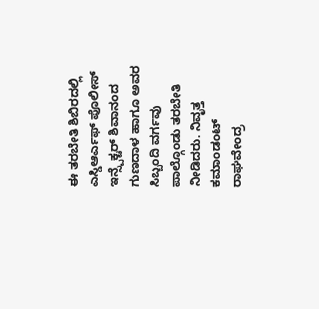ಈ ತರಬೇತಿ ಶಿಬಿರದಲ್ಲಿ ಎಸ್ಡಿಆರ್ಎಫ್ ಪೊಲೀಸ್ ಇನ್ಸ್ಪೆಕ್ಟರ್ ಶಿವಾನಂದ ಗುಣದಾಳ ಹಾಗೂ ಅವರ ಸಿಬ್ಬಂದಿ ವರ್ಗವು ಪಾಲ್ಗೊಂಡು ತರಬೇತಿ ನೀಡಿದರು. ನಿವೃತ್ತ ಕಮಾಂಡಂಟ್ ರಾಘವೇಂದ್ರ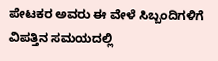ಪೇಟಕರ ಅವರು ಈ ವೇಳೆ ಸಿಬ್ಬಂದಿಗಳಿಗೆ ವಿಪತ್ತಿನ ಸಮಯದಲ್ಲಿ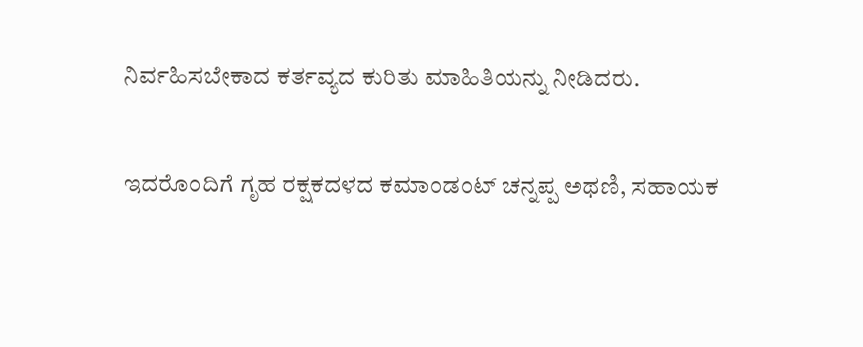ನಿರ್ವಹಿಸಬೇಕಾದ ಕರ್ತವ್ಯದ ಕುರಿತು ಮಾಹಿತಿಯನ್ನು ನೀಡಿದರು.

ಇದರೊಂದಿಗೆ ಗೃಹ ರಕ್ಷಕದಳದ ಕಮಾಂಡಂಟ್ ಚನ್ನಪ್ಪ ಅಥಣಿ, ಸಹಾಯಕ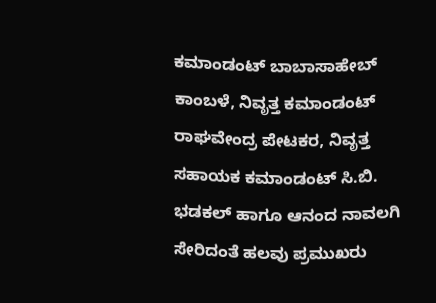ಕಮಾಂಡಂಟ್ ಬಾಬಾಸಾಹೇಬ್ ಕಾಂಬಳೆ, ನಿವೃತ್ತ ಕಮಾಂಡಂಟ್ ರಾಘವೇಂದ್ರ ಪೇಟಕರ, ನಿವೃತ್ತ ಸಹಾಯಕ ಕಮಾಂಡಂಟ್ ಸಿ.ಬಿ. ಭಡಕಲ್ ಹಾಗೂ ಆನಂದ ನಾವಲಗಿ ಸೇರಿದಂತೆ ಹಲವು ಪ್ರಮುಖರು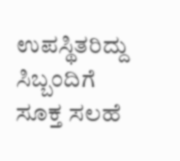ಉಪಸ್ಥಿತರಿದ್ದು ಸಿಬ್ಬಂದಿಗೆ ಸೂಕ್ತ ಸಲಹೆ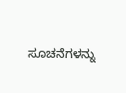ಸೂಚನೆಗಳನ್ನು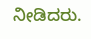ನೀಡಿದರು.